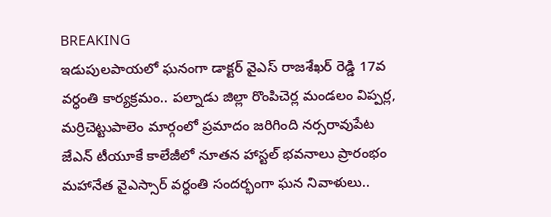BREAKING
ఇడుపులపాయలో ఘనంగా డాక్టర్ వైఎస్ రాజశేఖర్ రెడ్డి 17వ వర్ధంతి కార్యక్రమం.. పల్నాడు జిల్లా రొంపిచెర్ల మండలం విప్పర్ల, మర్రిచెట్టుపాలెం మార్గంలో ప్రమాదం జరిగింది నర్సరావుపేట జేఎన్ టీయూకే కాలేజీలో నూతన హాస్టల్ భవనాలు ప్రారంభం మహానేత వైఎస్సార్ వర్ధంతి సందర్భంగా ఘన నివాళులు..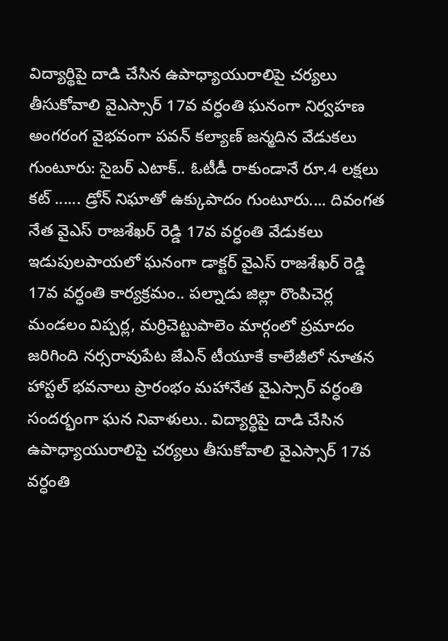విద్యార్థిపై దాడి చేసిన ఉపాధ్యాయురాలిపై చర్యలు తీసుకోవాలి వైఎస్సార్ 17వ వర్ధంతి ఘనంగా నిర్వహణ అంగరంగ వైభవంగా పవన్ కల్యాణ్ జన్మదిన వేడుకలు గుంటూరు: సైబర్ ఎటాక్.. ఓటీడీ రాకుండానే రూ.4 లక్షలు కట్ ...... డ్రోన్ నిఘాతో ఉక్కుపాదం గుంటూరు.... దివంగత నేత వైఎస్ రాజశేఖర్ రెడ్డి 17వ వర్ధంతి వేడుకలు ఇడుపులపాయలో ఘనంగా డాక్టర్ వైఎస్ రాజశేఖర్ రెడ్డి 17వ వర్ధంతి కార్యక్రమం.. పల్నాడు జిల్లా రొంపిచెర్ల మండలం విప్పర్ల, మర్రిచెట్టుపాలెం మార్గంలో ప్రమాదం జరిగింది నర్సరావుపేట జేఎన్ టీయూకే కాలేజీలో నూతన హాస్టల్ భవనాలు ప్రారంభం మహానేత వైఎస్సార్ వర్ధంతి సందర్భంగా ఘన నివాళులు.. విద్యార్థిపై దాడి చేసిన ఉపాధ్యాయురాలిపై చర్యలు తీసుకోవాలి వైఎస్సార్ 17వ వర్ధంతి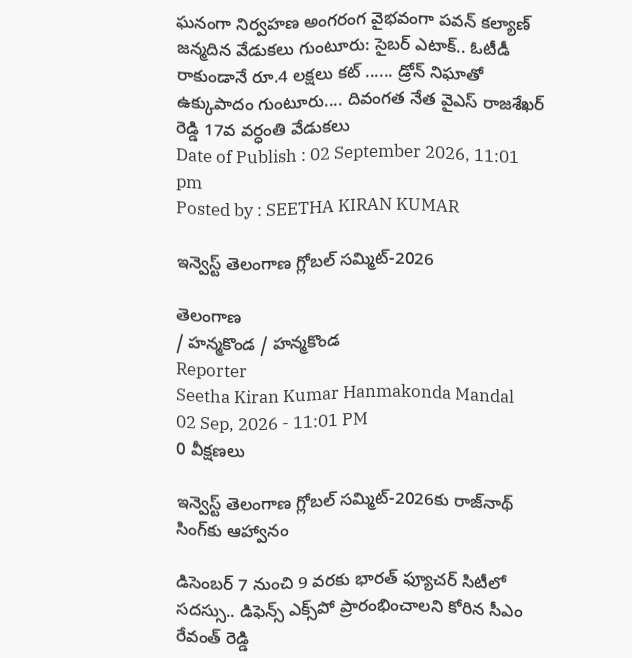ఘనంగా నిర్వహణ అంగరంగ వైభవంగా పవన్ కల్యాణ్ జన్మదిన వేడుకలు గుంటూరు: సైబర్ ఎటాక్.. ఓటీడీ రాకుండానే రూ.4 లక్షలు కట్ ...... డ్రోన్ నిఘాతో ఉక్కుపాదం గుంటూరు.... దివంగత నేత వైఎస్ రాజశేఖర్ రెడ్డి 17వ వర్ధంతి వేడుకలు
Date of Publish : 02 September 2026, 11:01 pm
Posted by : SEETHA KIRAN KUMAR

ఇన్వెస్ట్‌ తెలంగాణ గ్లోబల్‌ సమ్మిట్‌-2026

తెలంగాణ
/ హన్మకొండ / హన్మకొండ
Reporter
Seetha Kiran Kumar Hanmakonda Mandal
02 Sep, 2026 - 11:01 PM
0 వీక్షణలు

ఇన్వెస్ట్ తెలంగాణ గ్లోబల్ సమ్మిట్‌-2026కు రాజ్‌నాథ్ సింగ్‌కు ఆహ్వానం

డిసెంబర్ 7 నుంచి 9 వరకు భారత్ ఫ్యూచర్ సిటీలో సదస్సు.. డిఫెన్స్ ఎక్స్‌పో ప్రారంభించాలని కోరిన సీఎం రేవంత్ రెడ్డి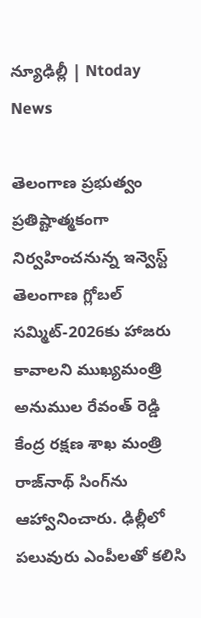న్యూఢిల్లీ | Ntoday News

తెలంగాణ ప్రభుత్వం ప్రతిష్టాత్మకంగా నిర్వహించనున్న ఇన్వెస్ట్ తెలంగాణ గ్లోబల్ సమ్మిట్‌-2026కు హాజరు కావాలని ముఖ్యమంత్రి అనుముల రేవంత్ రెడ్డి కేంద్ర రక్షణ శాఖ మంత్రి రాజ్‌నాథ్ సింగ్‌ను ఆహ్వానించారు. ఢిల్లీలో పలువురు ఎంపీలతో కలిసి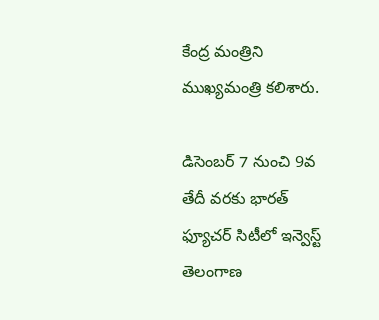కేంద్ర మంత్రిని ముఖ్యమంత్రి కలిశారు.

డిసెంబర్ 7 నుంచి 9వ తేదీ వరకు భారత్ ఫ్యూచర్ సిటీలో ఇన్వెస్ట్ తెలంగాణ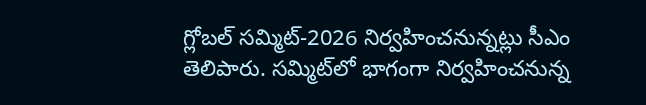గ్లోబల్ సమ్మిట్‌-2026 నిర్వహించనున్నట్లు సీఎం తెలిపారు. సమ్మిట్‌లో భాగంగా నిర్వహించనున్న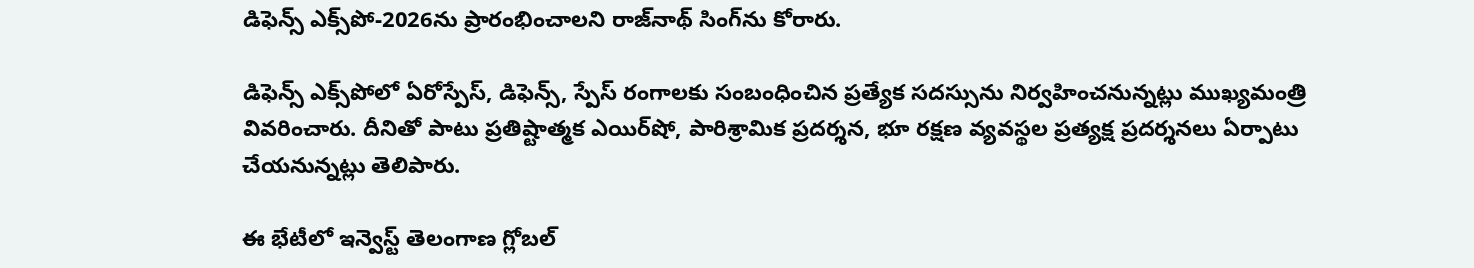డిఫెన్స్ ఎక్స్‌పో-2026ను ప్రారంభించాలని రాజ్‌నాథ్ సింగ్‌ను కోరారు.

డిఫెన్స్ ఎక్స్‌పోలో ఏరోస్పేస్, డిఫెన్స్, స్పేస్ రంగాలకు సంబంధించిన ప్రత్యేక సదస్సును నిర్వహించనున్నట్లు ముఖ్యమంత్రి వివరించారు. దీనితో పాటు ప్రతిష్టాత్మక ఎయిర్‌షో, పారిశ్రామిక ప్రదర్శన, భూ రక్షణ వ్యవస్థల ప్రత్యక్ష ప్రదర్శనలు ఏర్పాటు చేయనున్నట్లు తెలిపారు.

ఈ భేటీలో ఇన్వెస్ట్ తెలంగాణ గ్లోబల్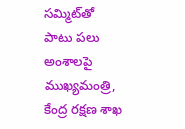సమ్మిట్‌తో పాటు పలు అంశాలపై ముఖ్యమంత్రి, కేంద్ర రక్షణ శాఖ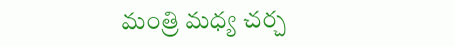మంత్రి మధ్య చర్చ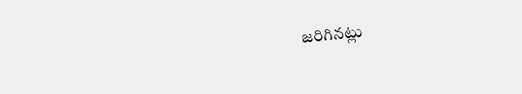జరిగినట్లు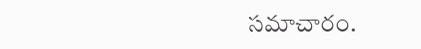సమాచారం.